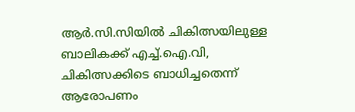ആർ.സി.സിയിൽ ചികിത്സയിലുള്ള ബാലികക്ക് എച്ച്.ഐ.വി, ചികിത്സക്കിടെ ബാധിച്ചതെന്ന് ആരോപണം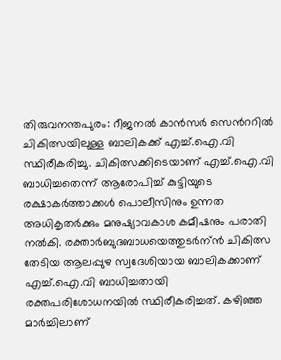തിരുവനന്തപുരം: റീജനല്‍ കാന്‍സര്‍ സെൻററില്‍ ചികിത്സയിലുള്ള ബാലികക്ക് എച്ച്.ഐ.വി സ്ഥിരീകരിച്ചു. ചികിത്സക്കിടെയാണ് എച്ച്.ഐ.വി ബാധിച്ചതെന്ന് ആരോപിച്ച് കുട്ടിയുടെ രക്ഷാകർത്താക്കള്‍ പൊലീസിനും ഉന്നത അധികൃതര്‍ക്കും മനുഷ്യാവകാശ കമീഷനും പരാതി നല്‍കി. രക്താര്‍ബുദബാധയെത്തുടര്‍ന്ന്‍ ചികിത്സ തേടിയ ആലപ്പുഴ സ്വദേശിയായ ബാലികക്കാണ് എച്ച്.ഐ.വി ബാധിച്ചതായി രക്തപരിശോധനയിൽ സ്ഥിരീകരിച്ചത്. കഴിഞ്ഞ മാര്‍ച്ചിലാണ്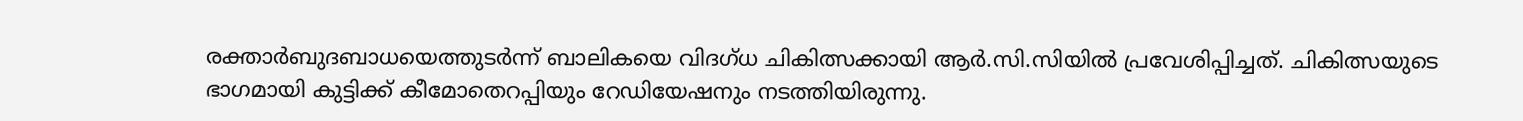രക്താര്‍ബുദബാധയെത്തുടർന്ന് ബാലികയെ വിദഗ്ധ ചികിത്സക്കായി ആർ.സി.സിയില്‍ പ്രവേശിപ്പിച്ചത്. ചികിത്സയുടെ ഭാഗമായി കുട്ടിക്ക് കീമോതെറപ്പിയും റേഡിയേഷനും നടത്തിയിരുന്നു.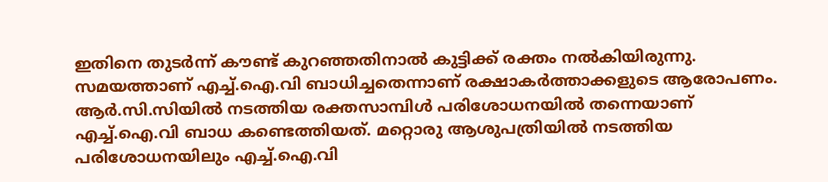ഇതിനെ തുടര്‍ന്ന് കൗണ്ട് കുറഞ്ഞതിനാല്‍ കുട്ടിക്ക് രക്തം നല്‍കിയിരുന്നു. സമയത്താണ് എച്ച്.ഐ.വി ബാധിച്ചതെന്നാണ് രക്ഷാകർത്താക്കളുടെ ആരോപണം. ആര്‍.സി.സിയില്‍ നടത്തിയ രക്തസാമ്പിള്‍ പരിശോധനയില്‍ തന്നെയാണ് എച്ച്.ഐ.വി ബാധ കണ്ടെത്തിയത്. മറ്റൊരു ആശുപത്രിയിൽ നടത്തിയ പരിശോധനയിലും എച്ച്.ഐ.വി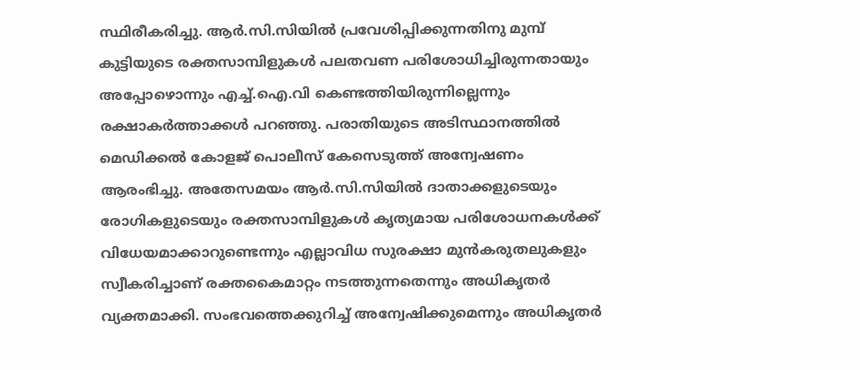സ്ഥിരീകരിച്ചു. ആര്‍.സി.സിയില്‍ പ്രവേശിപ്പിക്കുന്നതിനു മുമ്പ് കുട്ടിയുടെ രക്തസാമ്പിളുകള്‍ പലതവണ പരിശോധിച്ചിരുന്നതായും അപ്പോഴൊന്നും എച്ച്.ഐ.വി കെണ്ടത്തിയിരുന്നില്ലെന്നും രക്ഷാകർത്താക്കള്‍ പറഞ്ഞു. പരാതിയുടെ അടിസ്ഥാനത്തില്‍ മെഡിക്കല്‍ കോളജ് പൊലീസ് കേസെടുത്ത് അന്വേഷണം ആരംഭിച്ചു. അതേസമയം ആര്‍.സി.സിയില്‍ ദാതാക്കളുടെയും രോഗികളുടെയും രക്തസാമ്പിളുകള്‍ കൃത്യമായ പരിശോധനകള്‍ക്ക് വിധേയമാക്കാറുണ്ടെന്നും എല്ലാവിധ സുരക്ഷാ മുന്‍കരുതലുകളും സ്വീകരിച്ചാണ് രക്തകൈമാറ്റം നടത്തുന്നതെന്നും അധികൃതര്‍ വ്യക്തമാക്കി. സംഭവത്തെക്കുറിച്ച് അന്വേഷിക്കുമെന്നും അധികൃതര്‍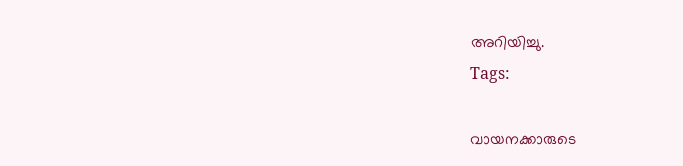അറിയിച്ചു.
Tags:

വായനക്കാരുടെ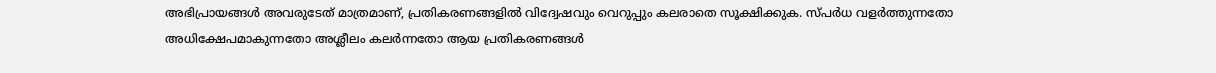അഭിപ്രായങ്ങള്‍ അവരുടേത് മാത്രമാണ്, പ്രതികരണങ്ങളിൽ വിദ്വേഷവും വെറുപ്പും കലരാതെ സൂക്ഷിക്കുക. സ്പർധ വളർത്തുന്നതോ അധിക്ഷേപമാകുന്നതോ അശ്ലീലം കലർന്നതോ ആയ പ്രതികരണങ്ങൾ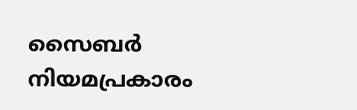സൈബർ നിയമപ്രകാരം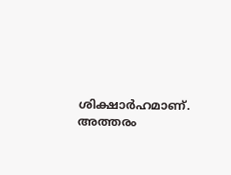ശിക്ഷാർഹമാണ്. അത്തരം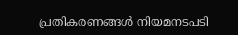പ്രതികരണങ്ങൾ നിയമനടപടി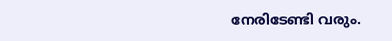നേരിടേണ്ടി വരും.